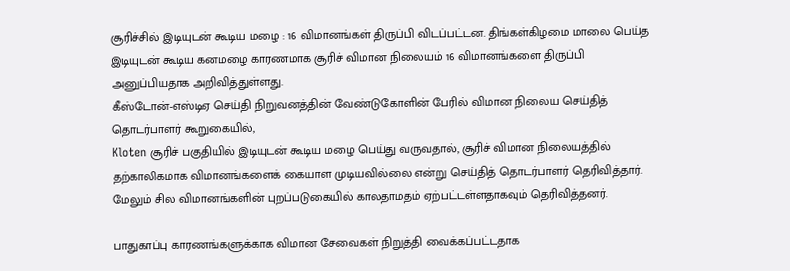சூரிச்சில் இடியுடன் கூடிய மழை : 16 விமானங்கள் திருப்பி விடப்பட்டன. திங்கள்கிழமை மாலை பெய்த இடியுடன் கூடிய கனமழை காரணமாக சூரிச் விமான நிலையம் 16 விமானங்களை திருப்பி அனுப்பியதாக அறிவித்துள்ளது.
கீஸ்டோன்-எஸ்டிஏ செய்தி நிறுவனத்தின் வேண்டுகோளின் பேரில் விமான நிலைய செய்தித் தொடர்பாளர் கூறுகையில்,
Kloten சூரிச் பகுதியில் இடியுடன் கூடிய மழை பெய்து வருவதால், சூரிச் விமான நிலையத்தில் தற்காலிகமாக விமானங்களைக் கையாள முடியவில்லை என்று செய்தித் தொடர்பாளர் தெரிவித்தார். மேலும் சில விமானங்களின் புறப்படுகையில் காலதாமதம் ஏற்பட்டள்ளதாகவும் தெரிவித்தனர்.

பாதுகாப்பு காரணங்களுக்காக விமான சேவைகள் நிறுத்தி வைக்கப்பட்டதாக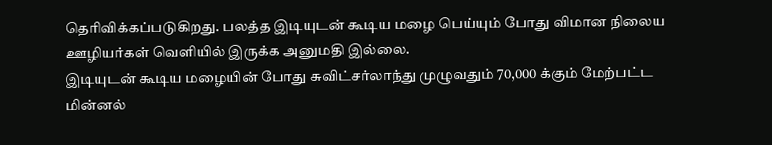தெரிவிக்கப்படுகிறது. பலத்த இடியுடன் கூடிய மழை பெய்யும் போது விமான நிலைய ஊழியர்கள் வெளியில் இருக்க அனுமதி இல்லை.
இடியுடன் கூடிய மழையின் போது சுவிட்சர்லாந்து முழுவதும் 70,000 க்கும் மேற்பட்ட மின்னல்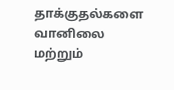தாக்குதல்களை வானிலை மற்றும்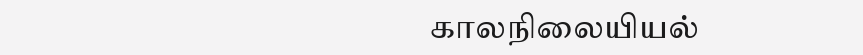காலநிலையியல்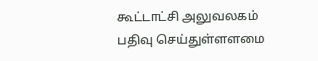கூட்டாட்சி அலுவலகம் பதிவு செய்துள்ளளமை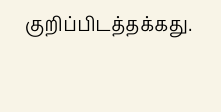குறிப்பிடத்தக்கது.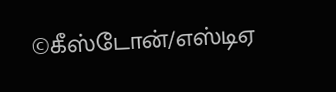©கீஸ்டோன்/எஸ்டிஏ